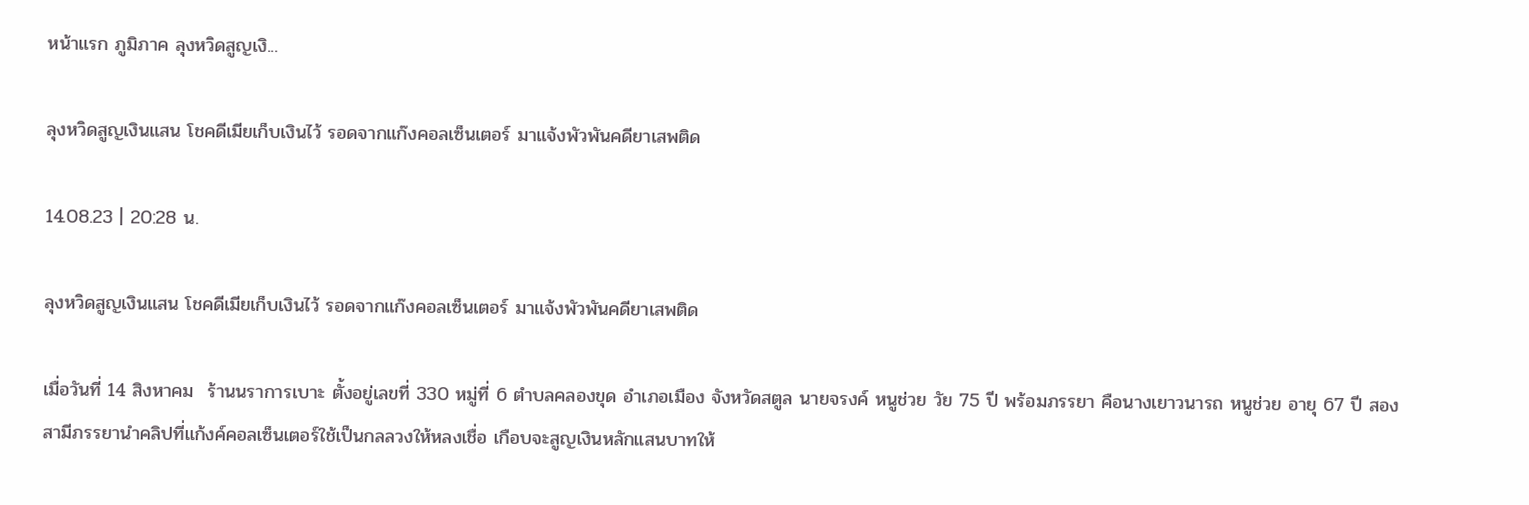หน้าแรก ภูมิภาค ลุงหวิดสูญเงิ...

ลุงหวิดสูญเงินแสน โชคดีเมียเก็บเงินไว้ รอดจากแก๊งคอลเซ็นเตอร์ มาแจ้งพัวพันคดียาเสพติด

14.08.23 | 20:28 น.

ลุงหวิดสูญเงินแสน โชคดีเมียเก็บเงินไว้ รอดจากแก๊งคอลเซ็นเตอร์ มาแจ้งพัวพันคดียาเสพติด

เมื่อวันที่ 14 สิงหาคม  ร้านนราการเบาะ ตั้งอยู่เลขที่ 330 หมู่ที่ 6 ตำบลคลองขุด อำเภอเมือง จังหวัดสตูล นายจรงค์ หนูช่วย วัย 75 ปี พร้อมภรรยา คือนางเยาวนารถ หนูช่วย อายุ 67 ปี สองสามีภรรยานำคลิปที่แก้งค์คอลเซ็นเตอร์ใช้เป็นกลลวงให้หลงเชื่อ เกือบจะสูญเงินหลักแสนบาทให้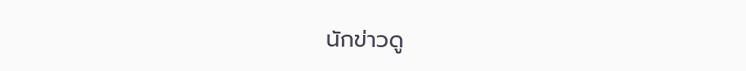นักข่าวดู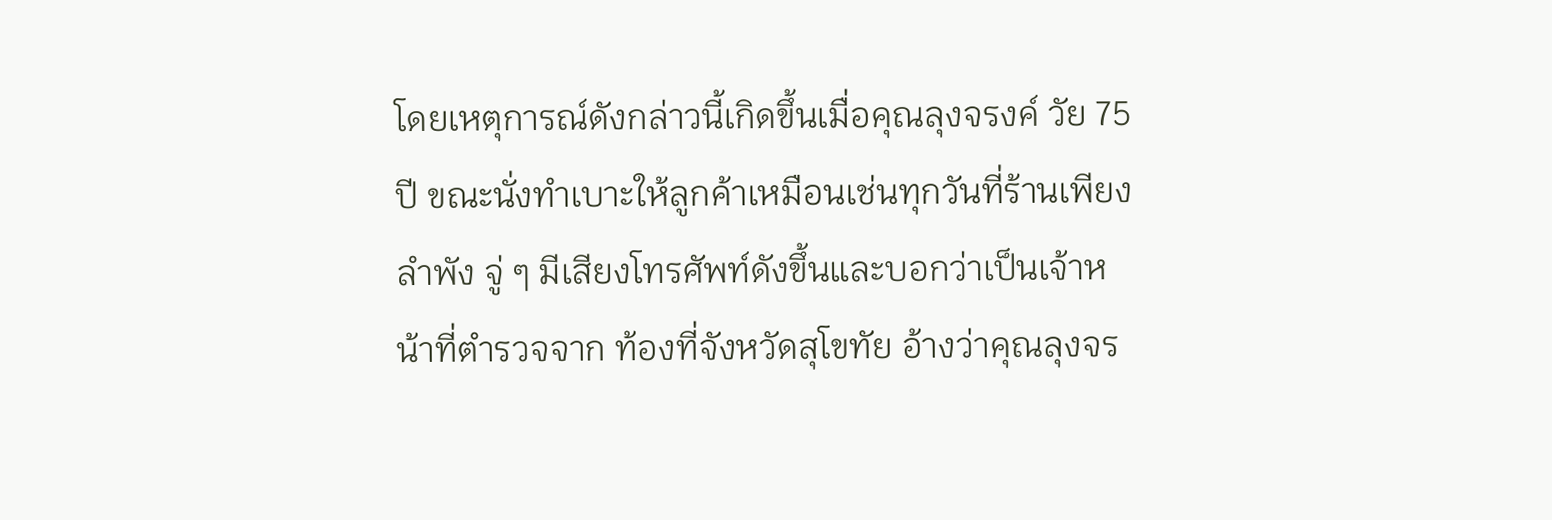โดยเหตุการณ์ดังกล่าวนี้เกิดขึ้นเมื่อคุณลุงจรงค์ วัย 75 ปี ขณะนั่งทำเบาะให้ลูกค้าเหมือนเช่นทุกวันที่ร้านเพียงลำพัง จู่ ๆ มีเสียงโทรศัพท์ดังขึ้นและบอกว่าเป็นเจ้าหน้าที่ตำรวจจาก ท้องที่จังหวัดสุโขทัย อ้างว่าคุณลุงจร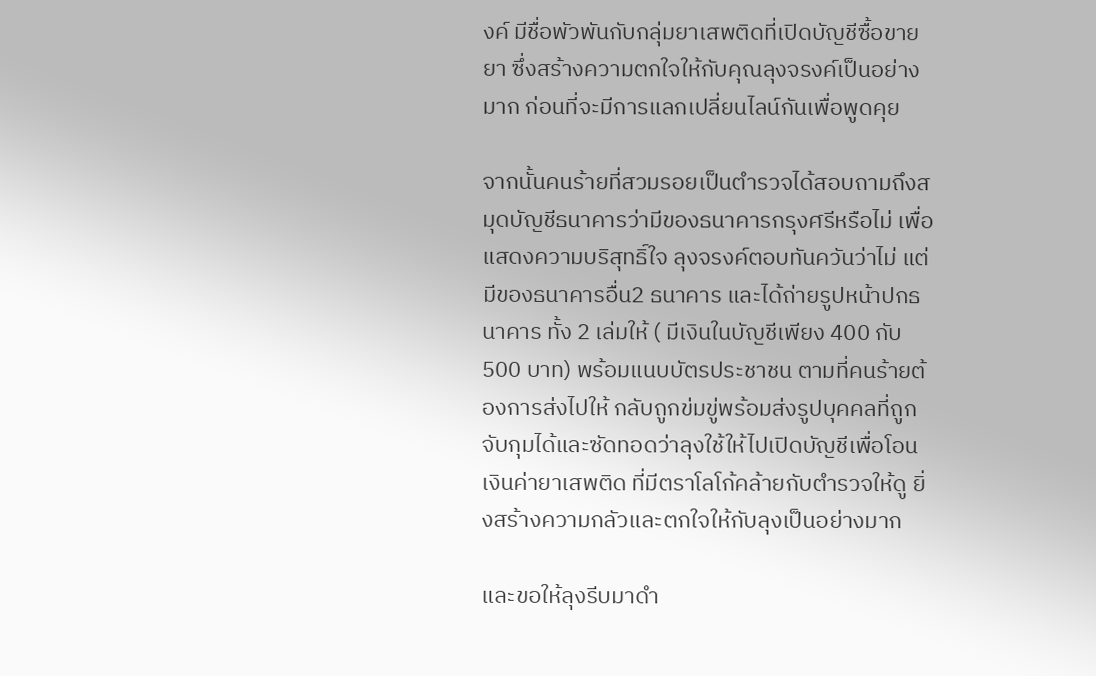งค์ มีชื่อพัวพันกับกลุ่มยาเสพติดที่เปิดบัญชีซื้อขายยา ซึ่งสร้างความตกใจให้กับคุณลุงจรงค์เป็นอย่างมาก ก่อนที่จะมีการแลกเปลี่ยนไลน์กันเพื่อพูดคุย

จากนั้นคนร้ายที่สวมรอยเป็นตำรวจได้สอบถามถึงสมุดบัญชีธนาคารว่ามีของธนาคารกรุงศรีหรือไม่ เพื่อแสดงความบริสุทธิ์ใจ ลุงจรงค์ตอบทันควันว่าไม่ แต่มีของธนาคารอื่น2 ธนาคาร และได้ถ่ายรูปหน้าปกธนาคาร ทั้ง 2 เล่มให้ ( มีเงินในบัญชีเพียง 400 กับ 500 บาท) พร้อมแนบบัตรประชาชน ตามที่คนร้ายต้องการส่งไปให้ กลับถูกข่มขู่พร้อมส่งรูปบุคคลที่ถูกจับกุมได้และซัดทอดว่าลุงใช้ให้ไปเปิดบัญชีเพื่อโอนเงินค่ายาเสพติด ที่มีตราโลโก้คล้ายกับตำรวจให้ดู ยิ่งสร้างความกลัวและตกใจให้กับลุงเป็นอย่างมาก

และขอให้ลุงรีบมาดำ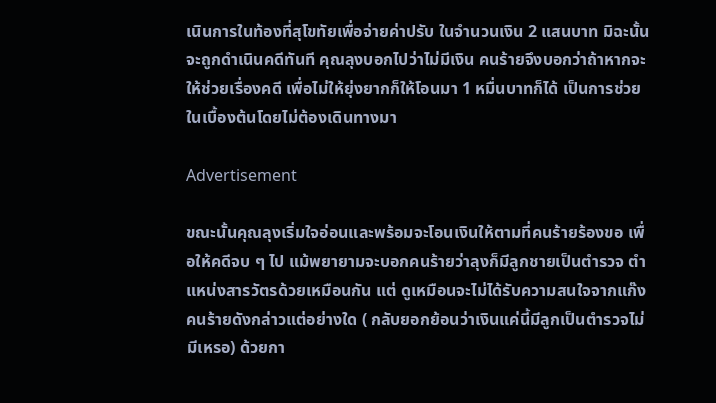เนินการในท้องที่สุโขทัยเพื่อจ่ายค่าปรับ ในจำนวนเงิน 2 แสนบาท มิฉะนั้นจะถูกดำเนินคดีทันที คุณลุงบอกไปว่าไม่มีเงิน คนร้ายจึงบอกว่าถ้าหากจะให้ช่วยเรื่องคดี เพื่อไม่ให้ยุ่งยากก็ให้โอนมา 1 หมื่นบาทก็ได้ เป็นการช่วยในเบื้องต้นโดยไม่ต้องเดินทางมา

Advertisement

ขณะนั้นคุณลุงเริ่มใจอ่อนและพร้อมจะโอนเงินให้ตามที่คนร้ายร้องขอ เพื่อให้คดีจบ ๆ ไป แม้พยายามจะบอกคนร้ายว่าลุงก็มีลูกชายเป็นตำรวจ ตำแหน่งสารวัตรด้วยเหมือนกัน แต่ ดูเหมือนจะไม่ได้รับความสนใจจากแก๊งคนร้ายดังกล่าวแต่อย่างใด ( กลับยอกย้อนว่าเงินแค่นี้มีลูกเป็นตำรวจไม่มีเหรอ) ด้วยกา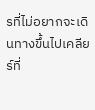รที่ไม่อยากจะเดินทางขึ้นไปเคลียร์ที่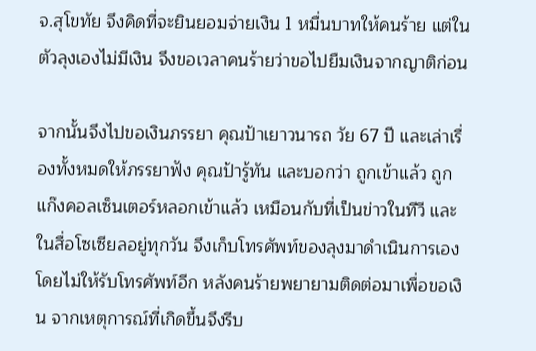จ.สุโขทัย จึงคิดที่จะยินยอมจ่ายเงิน 1 หมื่นบาทให้คนร้าย แต่ในตัวลุงเองไม่มีเงิน จึงขอเวลาคนร้ายว่าขอไปยืมเงินจากญาติก่อน

จากนั้นจึงไปขอเงินภรรยา คุณป้าเยาวนารถ วัย 67 ปี และเล่าเรื่องทั้งหมดให้ภรรยาฟัง คุณป้ารู้ทัน และบอกว่า ถูกเข้าแล้ว ถูกแก๊งคอลเซ็นเตอร์หลอกเข้าแล้ว เหมือนกับที่เป็นข่าวในทีวี และในสื่อโซเซียลอยู่ทุกวัน จึงเก็บโทรศัพท์ของลุงมาดำเนินการเอง โดยไม่ให้รับโทรศัพท์อีก หลังคนร้ายพยายามติดต่อมาเพื่อขอเงิน จากเหตุการณ์ที่เกิดขึ้นจึงรีบ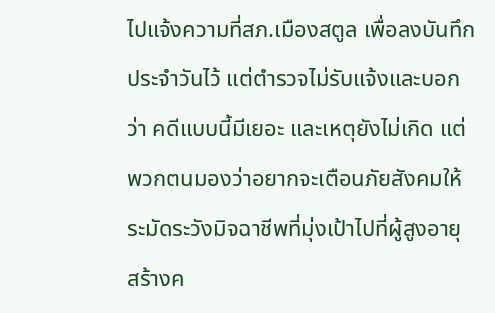ไปแจ้งความที่สภ.เมืองสตูล เพื่อลงบันทึกประจำวันไว้ แต่ตำรวจไม่รับแจ้งและบอกว่า คดีแบบนี้มีเยอะ และเหตุยังไม่เกิด แต่พวกตนมองว่าอยากจะเตือนภัยสังคมให้ระมัดระวังมิจฉาชีพที่มุ่งเป้าไปที่ผู้สูงอายุ สร้างค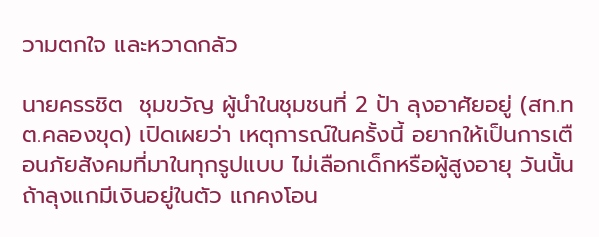วามตกใจ และหวาดกลัว

นายครรชิต  ชุมขวัญ ผู้นำในชุมชนที่ 2 ป้า ลุงอาศัยอยู่ (สท.ทต.คลองขุด) เปิดเผยว่า เหตุการณ์ในครั้งนี้ อยากให้เป็นการเตือนภัยสังคมที่มาในทุกรูปแบบ ไม่เลือกเด็กหรือผู้สูงอายุ วันนั้นถ้าลุงแกมีเงินอยู่ในตัว แกคงโอน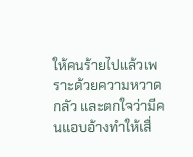ให้คนร้ายไปแล้วเพราะด้วยความหวาดกลัว และตกใจว่ามีคนแอบอ้างทำให้เสื่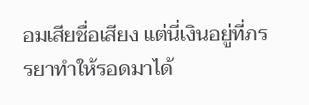อมเสียชื่อเสียง แต่นี่เงินอยู่ที่ภรรยาทำให้รอดมาได้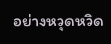อย่างหวุดหวิด